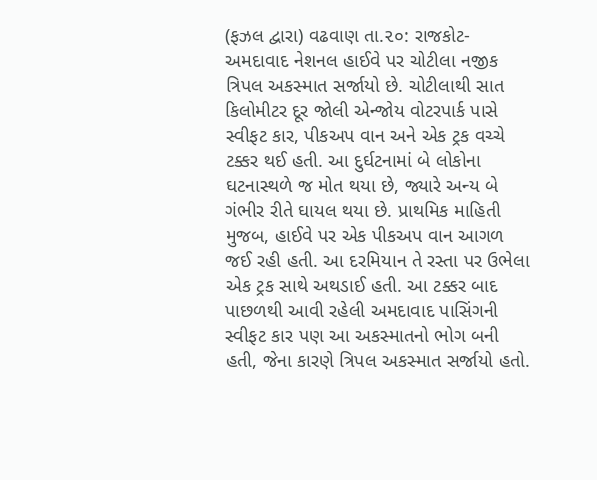(ફઝલ દ્વારા) વઢવાણ તા.૨૦: રાજકોટ-અમદાવાદ નેશનલ હાઈવે પર ચોટીલા નજીક ત્રિપલ અકસ્માત સર્જાયો છે. ચોટીલાથી સાત કિલોમીટર દૂર જોલી એન્જોય વોટરપાર્ક પાસે સ્વીફટ કાર, પીકઅપ વાન અને એક ટ્રક વચ્ચે ટક્કર થઈ હતી. આ દુર્ઘટનામાં બે લોકોના ઘટનાસ્થળે જ મોત થયા છે, જ્યારે અન્ય બે ગંભીર રીતે ઘાયલ થયા છે. પ્રાથમિક માહિતી મુજબ, હાઈવે પર એક પીકઅપ વાન આગળ જઈ રહી હતી. આ દરમિયાન તે રસ્તા પર ઉભેલા એક ટ્રક સાથે અથડાઈ હતી. આ ટક્કર બાદ પાછળથી આવી રહેલી અમદાવાદ પાસિંગની સ્વીફટ કાર પણ આ અકસ્માતનો ભોગ બની હતી, જેના કારણે ત્રિપલ અકસ્માત સર્જાયો હતો.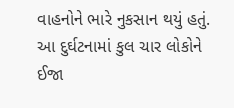વાહનોને ભારે નુકસાન થયું હતું. આ દુર્ઘટનામાં કુલ ચાર લોકોને ઈજા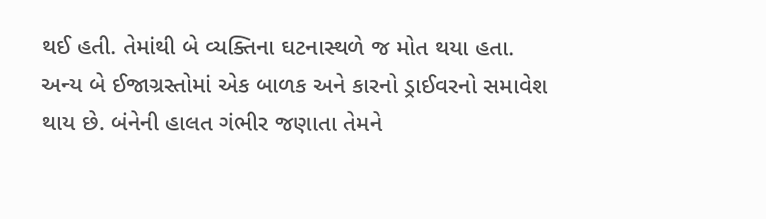થઈ હતી. તેમાંથી બે વ્યક્તિના ઘટનાસ્થળે જ મોત થયા હતા. અન્ય બે ઈજાગ્રસ્તોમાં એક બાળક અને કારનો ડ્રાઈવરનો સમાવેશ થાય છે. બંનેની હાલત ગંભીર જણાતા તેમને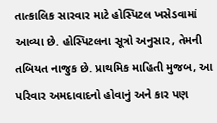તાત્કાલિક સારવાર માટે હોસ્પિટલ ખસેડવામાં આવ્યા છે. હોસ્પિટલના સૂત્રો અનુસાર, તેમની તબિયત નાજુક છે. પ્રાથમિક માહિતી મુજબ, આ પરિવાર અમદાવાદનો હોવાનું અને કાર પણ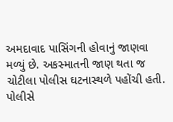અમદાવાદ પાસિંગની હોવાનું જાણવા મળ્યું છે. અકસ્માતની જાણ થતા જ ચોટીલા પોલીસ ઘટનાસ્થળે પહોંચી હતી. પોલીસે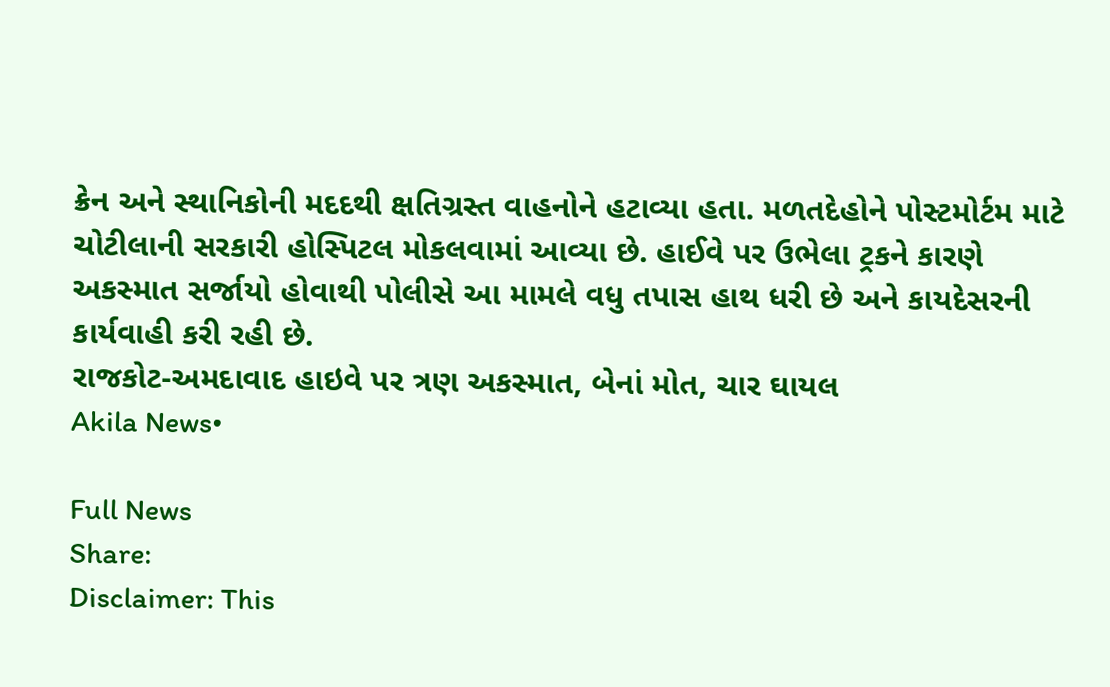ક્રેન અને સ્થાનિકોની મદદથી ક્ષતિગ્રસ્ત વાહનોને હટાવ્યા હતા. મળતદેહોને પોસ્ટમોર્ટમ માટે ચોટીલાની સરકારી હોસ્પિટલ મોકલવામાં આવ્યા છે. હાઈવે પર ઉભેલા ટ્રકને કારણે અકસ્માત સર્જાયો હોવાથી પોલીસે આ મામલે વધુ તપાસ હાથ ધરી છે અને કાયદેસરની કાર્યવાહી કરી રહી છે.
રાજકોટ-અમદાવાદ હાઇવે પર ત્રણ અકસ્માત, બેનાં મોત, ચાર ઘાયલ
Akila News•

Full News
Share:
Disclaimer: This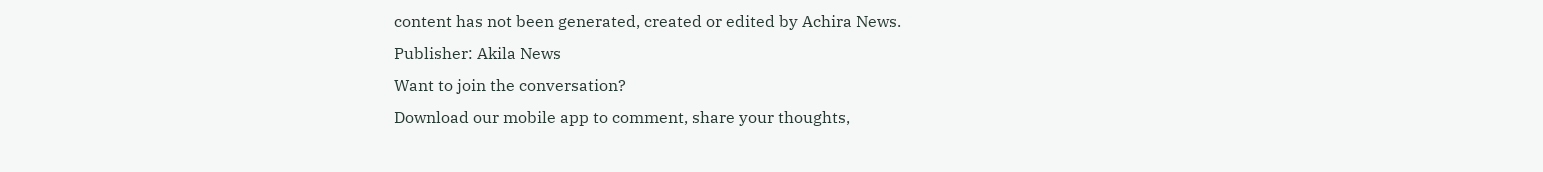content has not been generated, created or edited by Achira News.
Publisher: Akila News
Want to join the conversation?
Download our mobile app to comment, share your thoughts,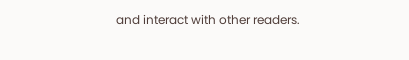and interact with other readers.